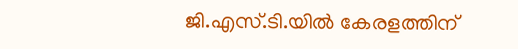ജി.എസ്.ടി.യിൽ കേരളത്തിന്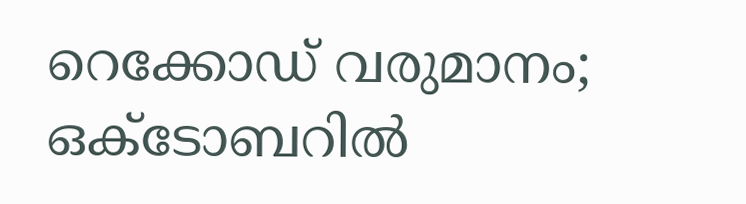റെക്കോഡ് വരുമാനം; ഒക്ടോബറിൽ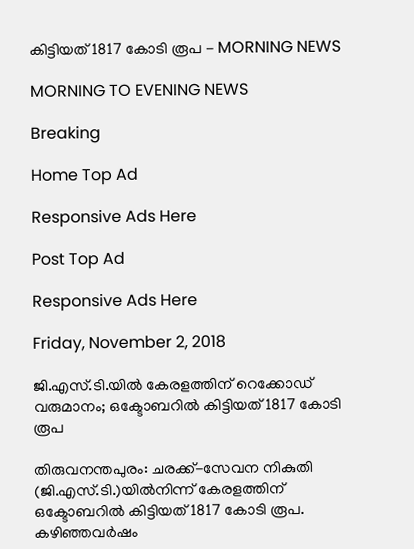കിട്ടിയത് 1817 കോടി രൂപ - MORNING NEWS

MORNING TO EVENING NEWS

Breaking

Home Top Ad

Responsive Ads Here

Post Top Ad

Responsive Ads Here

Friday, November 2, 2018

ജി.എസ്.ടി.യിൽ കേരളത്തിന് റെക്കോഡ് വരുമാനം; ഒക്ടോബറിൽ കിട്ടിയത് 1817 കോടി രൂപ

തിരുവനന്തപുരം: ചരക്ക്-സേവന നികുതി (ജി.എസ്.ടി.)യിൽനിന്ന് കേരളത്തിന് ഒക്ടോബറിൽ കിട്ടിയത് 1817 കോടി രൂപ. കഴിഞ്ഞവർഷം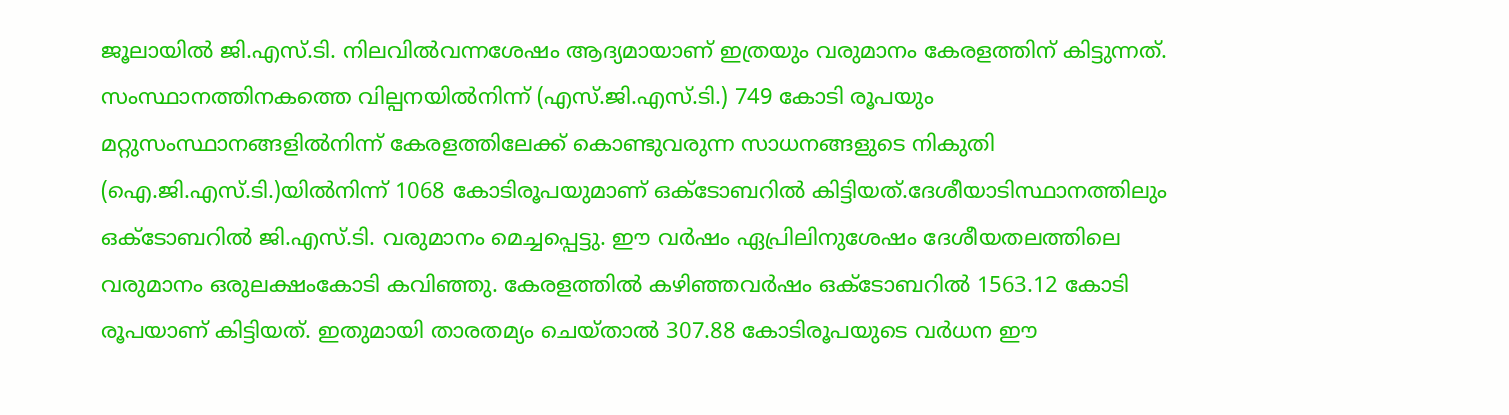ജൂലായിൽ ജി.എസ്.ടി. നിലവിൽവന്നശേഷം ആദ്യമായാണ് ഇത്രയും വരുമാനം കേരളത്തിന് കിട്ടുന്നത്. സംസ്ഥാനത്തിനകത്തെ വില്പനയിൽനിന്ന് (എസ്.ജി.എസ്.ടി.) 749 കോടി രൂപയും മറ്റുസംസ്ഥാനങ്ങളിൽനിന്ന് കേരളത്തിലേക്ക് കൊണ്ടുവരുന്ന സാധനങ്ങളുടെ നികുതി (ഐ.ജി.എസ്.ടി.)യിൽനിന്ന് 1068 കോടിരൂപയുമാണ് ഒക്ടോബറിൽ കിട്ടിയത്.ദേശീയാടിസ്ഥാനത്തിലും ഒക്ടോബറിൽ ജി.എസ്.ടി. വരുമാനം മെച്ചപ്പെട്ടു. ഈ വർഷം ഏപ്രിലിനുശേഷം ദേശീയതലത്തിലെ വരുമാനം ഒരുലക്ഷംകോടി കവിഞ്ഞു. കേരളത്തിൽ കഴിഞ്ഞവർഷം ഒക്ടോബറിൽ 1563.12 കോടി രൂപയാണ് കിട്ടിയത്. ഇതുമായി താരതമ്യം ചെയ്താൽ 307.88 കോടിരൂപയുടെ വർധന ഈ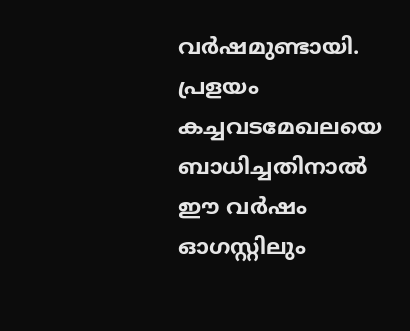വർഷമുണ്ടായി. പ്രളയം കച്ചവടമേഖലയെ ബാധിച്ചതിനാൽ ഈ വർഷം ഓഗസ്റ്റിലും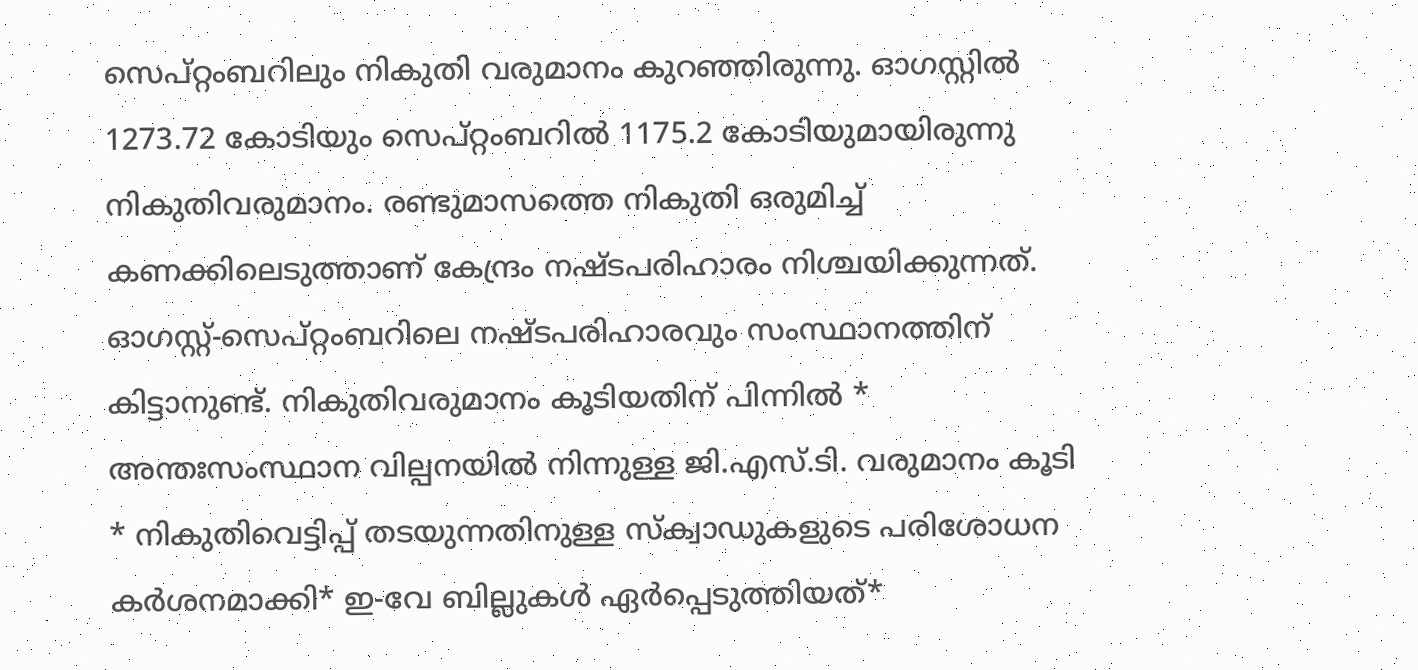സെപ്റ്റംബറിലും നികുതി വരുമാനം കുറഞ്ഞിരുന്നു. ഓഗസ്റ്റിൽ 1273.72 കോടിയും സെപ്റ്റംബറിൽ 1175.2 കോടിയുമായിരുന്നു നികുതിവരുമാനം. രണ്ടുമാസത്തെ നികുതി ഒരുമിച്ച് കണക്കിലെടുത്താണ് കേന്ദ്രം നഷ്ടപരിഹാരം നിശ്ചയിക്കുന്നത്. ഓഗസ്റ്റ്-സെപ്റ്റംബറിലെ നഷ്ടപരിഹാരവും സംസ്ഥാനത്തിന് കിട്ടാനുണ്ട്. നികുതിവരുമാനം കൂടിയതിന് പിന്നിൽ * അന്തഃസംസ്ഥാന വില്പനയിൽ നിന്നുള്ള ജി.എസ്.ടി. വരുമാനം കൂടി * നികുതിവെട്ടിപ്പ് തടയുന്നതിനുള്ള സ്ക്വാഡുകളുടെ പരിശോധന കർശനമാക്കി* ഇ-വേ ബില്ലുകൾ ഏർപ്പെടുത്തിയത്*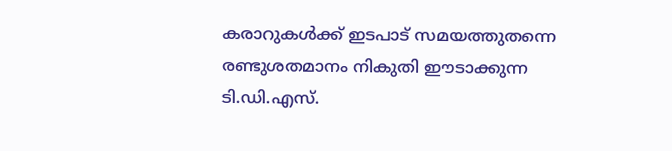കരാറുകൾക്ക് ഇടപാട് സമയത്തുതന്നെ രണ്ടുശതമാനം നികുതി ഈടാക്കുന്ന ടി.ഡി.എസ്.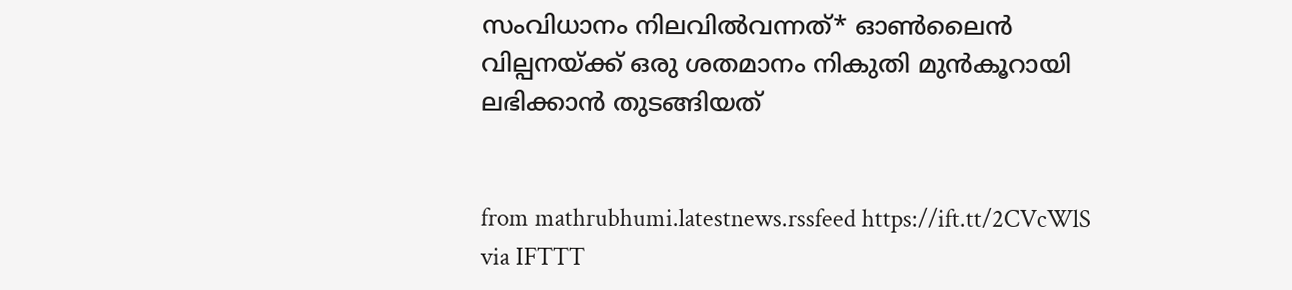സംവിധാനം നിലവിൽവന്നത്* ഓൺലൈൻ വില്പനയ്ക്ക് ഒരു ശതമാനം നികുതി മുൻകൂറായി ലഭിക്കാൻ തുടങ്ങിയത്


from mathrubhumi.latestnews.rssfeed https://ift.tt/2CVcWlS
via IFTTT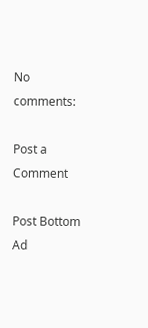No comments:

Post a Comment

Post Bottom Ad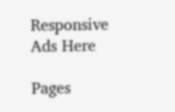Responsive Ads Here

Pages